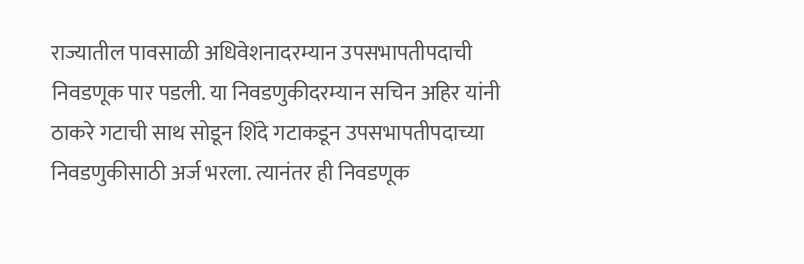राज्यातील पावसाळी अधिवेशनादरम्यान उपसभापतीपदाची निवडणूक पार पडली. या निवडणुकीदरम्यान सचिन अहिर यांनी ठाकरे गटाची साथ सोडून शिंदे गटाकडून उपसभापतीपदाच्या निवडणुकीसाठी अर्ज भरला. त्यानंतर ही निवडणूक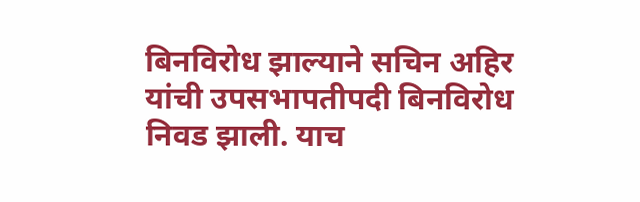बिनविरोध झाल्याने सचिन अहिर यांची उपसभापतीपदी बिनविरोध निवड झाली. याच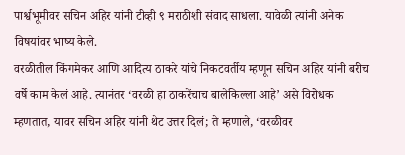पार्श्वभूमीवर सचिन अहिर यांनी टीव्ही ९ मराठीशी संवाद साधला. यावेळी त्यांनी अनेक विषयांवर भाष्य केले.
वरळीतील किंगमेकर आणि आदित्य ठाकरे यांचे निकटवर्तीय म्हणून सचिन अहिर यांनी बरीच वर्षे काम केलं आहे. त्यानंतर ‘वरळी हा ठाकरेंचाच बालेकिल्ला आहे’ असे विरोधक म्हणतात, यावर सचिन अहिर यांनी थेट उत्तर दिलं; ते म्हणाले, ‘वरळीवर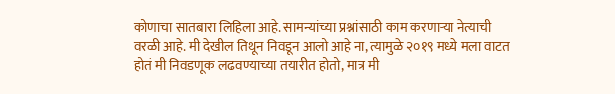कोणाचा सातबारा लिहिला आहे. सामन्यांच्या प्रश्नांसाठी काम करणाऱ्या नेत्याची वरळी आहे. मी देखील तिथून निवडून आलो आहे ना, त्यामुळे २०१९ मध्ये मला वाटत होतं मी निवडणूक लढवण्याच्या तयारीत होतो, मात्र मी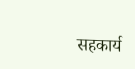सहकार्य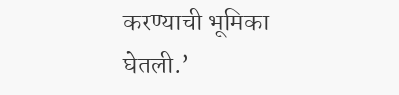करण्याची भूमिका घेतली.’